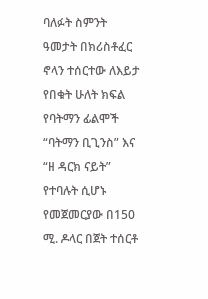ባለፉት ስምንት ዓመታት በክሪስቶፈር ኖላን ተሰርተው ለእይታ የበቁት ሁለት ክፍል የባትማን ፊልሞች “ባትማን ቢጊንስ” እና “ዘ ዳርክ ናይት” የተባሉት ሲሆኑ የመጀመርያው በ150 ሚ. ዶላር በጀት ተሰርቶ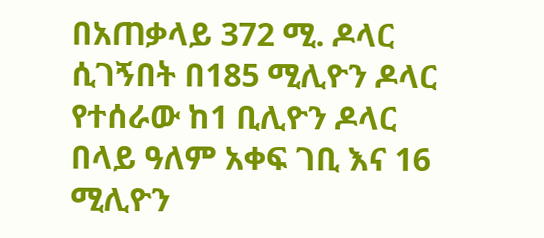በአጠቃላይ 372 ሚ. ዶላር ሲገኝበት በ185 ሚሊዮን ዶላር የተሰራው ከ1 ቢሊዮን ዶላር በላይ ዓለም አቀፍ ገቢ እና 16 ሚሊዮን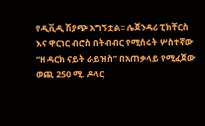የዲቪዲ ሽያጭ አግኝቷል፡፡ ሌጀንዳሪ ፒክቸርስ እና ዋርነር ብሮስ በትብብር የሚሰሩት ሦስተኛው “ዘ ዳርክ ናይት ራይዝስ” በአጠቃላይ የሚፈጀው ወጪ 250 ሚ. ዶላር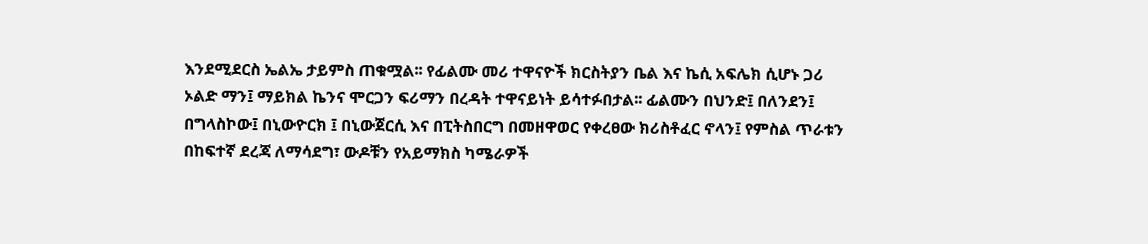እንደሚደርስ ኤልኤ ታይምስ ጠቁሟል፡፡ የፊልሙ መሪ ተዋናዮች ክርስትያን ቤል እና ኬሲ አፍሌክ ሲሆኑ ጋሪ ኦልድ ማን፤ ማይክል ኬንና ሞርጋን ፍሪማን በረዳት ተዋናይነት ይሳተፉበታል፡፡ ፊልሙን በህንድ፤ በለንደን፤ በግላስኮው፤ በኒውዮርክ ፤ በኒውጀርሲ እና በፒትስበርግ በመዘዋወር የቀረፀው ክሪስቶፈር ኖላን፤ የምስል ጥራቱን በከፍተኛ ደረጃ ለማሳደግ፣ ውዶቹን የአይማክስ ካሜራዎች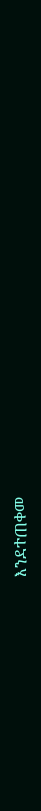እንደተጠቀመ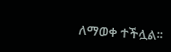ለማወቀ ተችሏል፡፡